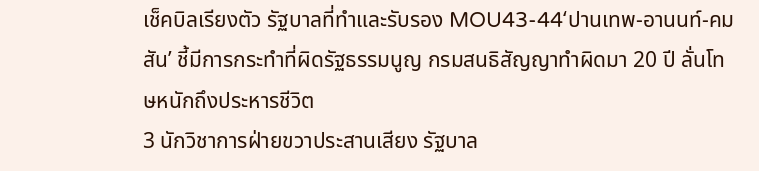เช็คบิลเรียงตัว รัฐบาลที่ทำและรับรอง MOU43-44‘ปานเทพ-อานนท์-คมสัน’ ชี้มีการกระทำที่ผิดรัฐธรรมนูญ กรมสนธิสัญญาทำผิดมา 20 ปี ลั่นโทษหนักถึงประหารชีวิต
3 นักวิชาการฝ่ายขวาประสานเสียง รัฐบาล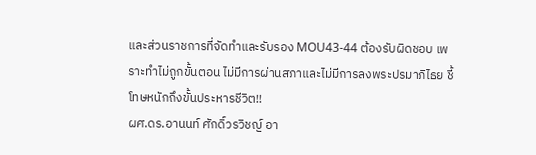และส่วนราชการที่จัดทำและรับรอง MOU43-44 ต้องรับผิดชอบ เพราะทำไม่ถูกขั้นตอน ไม่มีการผ่านสภาและไม่มีการลงพระปรมาภิไธย ชี้โทษหนักถึงขั้นประหารชีวิต!!
ผศ.ดร.อานนท์ ศักดิ์วรวิชญ์ อา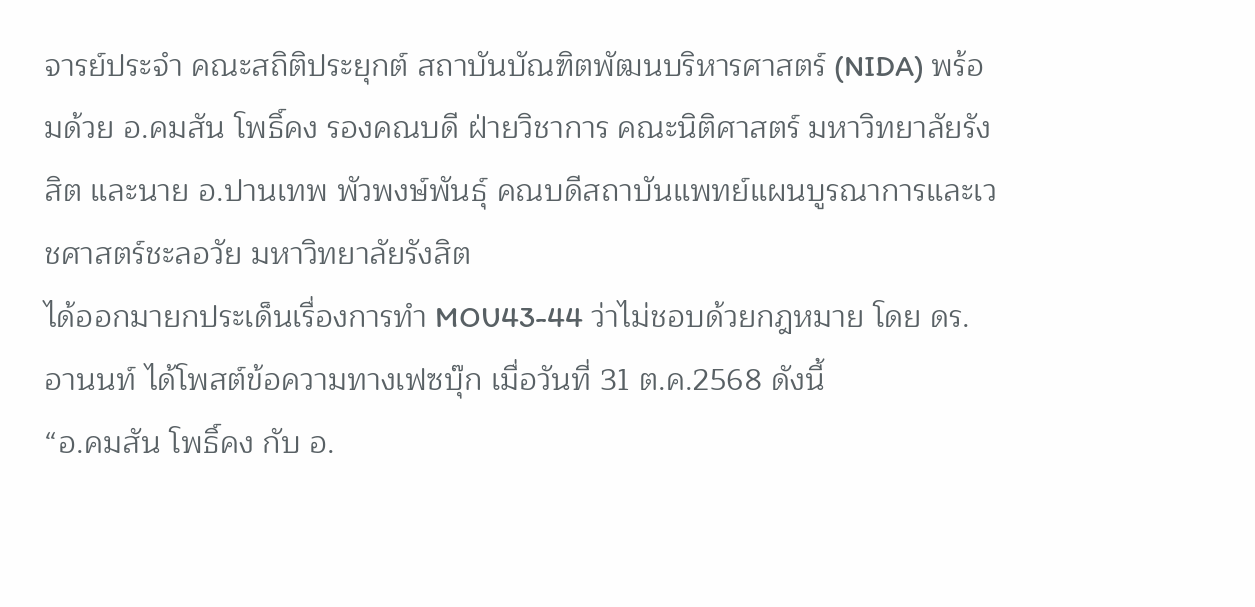จารย์ประจำ คณะสถิติประยุกต์ สถาบันบัณฑิตพัฒนบริหารศาสตร์ (NIDA) พร้อมด้วย อ.คมสัน โพธิ์คง รองคณบดี ฝ่ายวิชาการ คณะนิติศาสตร์ มหาวิทยาลัยรังสิต และนาย อ.ปานเทพ พัวพงษ์พันธุ์ คณบดีสถาบันแพทย์แผนบูรณาการและเวชศาสตร์ชะลอวัย มหาวิทยาลัยรังสิต
ได้ออกมายกประเด็นเรื่องการทำ MOU43-44 ว่าไม่ชอบด้วยกฎหมาย โดย ดร.อานนท์ ได้โพสต์ข้อความทางเฟซบุ๊ก เมื่อวันที่ 31 ต.ค.2568 ดังนี้
“อ.คมสัน โพธิ์คง กับ อ.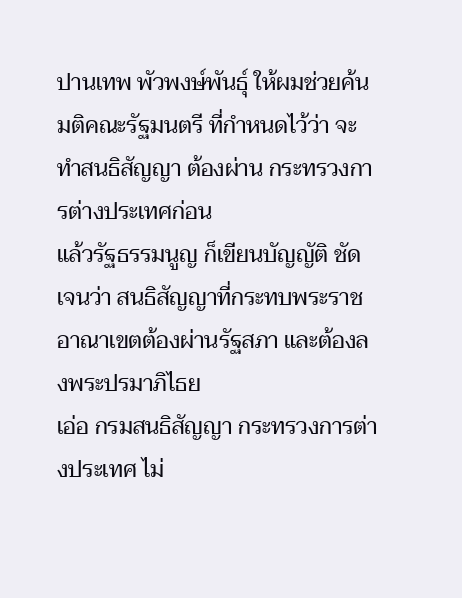ปานเทพ พัวพงษ์พันธุ์ ให้ผมช่วยค้นมติคณะรัฐมนตรี ที่กำหนดไว้ว่า จะทำสนธิสัญญา ต้องผ่าน กระทรวงการต่างประเทศก่อน
แล้วรัฐธรรมนูญ ก็เขียนบัญญัติ ชัดเจนว่า สนธิสัญญาที่กระทบพระราชอาณาเขตต้องผ่านรัฐสภา และต้องลงพระปรมาภิไธย
เอ่อ กรมสนธิสัญญา กระทรวงการต่างประเทศ ไม่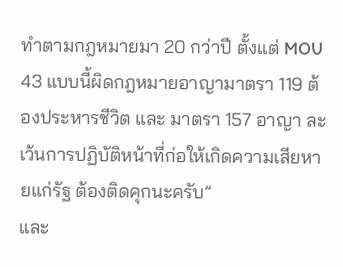ทำตามกฎหมายมา 20 กว่าปี ตั้งแต่ MOU 43 แบบนี้ผิดกฎหมายอาญามาตรา 119 ต้องประหารชีวิต และ มาตรา 157 อาญา ละเว้นการปฏิบัติหน้าที่ก่อให้เกิดความเสียหายแก่รัฐ ต้องติดคุกนะครับ”
และ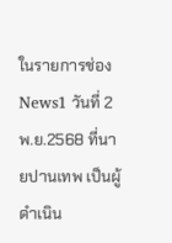ในรายการช่อง News1 วันที่ 2 พ.ย.2568 ที่นายปานเทพ เป็นผู้ดำเนิน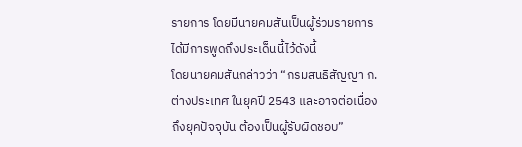รายการ โดยมีนายคมสันเป็นผู้ร่วมรายการ ได้มีการพูดถึงประเด็นนี้ไว้ดังนี้
โดยนายคมสันกล่าวว่า “กรมสนธิสัญญา ก.ต่างประเทศ ในยุคปี 2543 และอาจต่อเนื่องถึงยุคปัจจุบัน ต้องเป็นผู้รับผิดชอบ”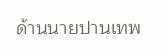ด้านนายปานเทพ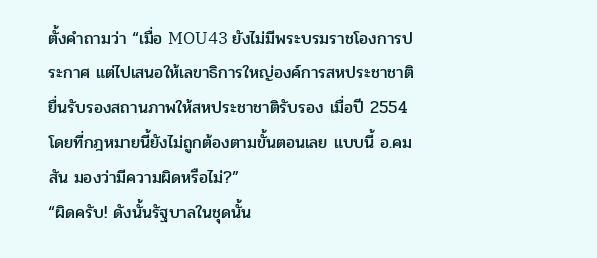ตั้งคำถามว่า “เมื่อ MOU43 ยังไม่มีพระบรมราชโองการประกาศ แต่ไปเสนอให้เลขาธิการใหญ่องค์การสหประชาชาติ ยื่นรับรองสถานภาพให้สหประชาชาติรับรอง เมื่อปี 2554 โดยที่กฎหมายนี้ยังไม่ถูกต้องตามขั้นตอนเลย แบบนี้ อ.คมสัน มองว่ามีความผิดหรือไม่?”
“ผิดครับ! ดังนั้นรัฐบาลในชุดนั้น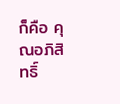ก็คือ คุณอภิสิทธิ์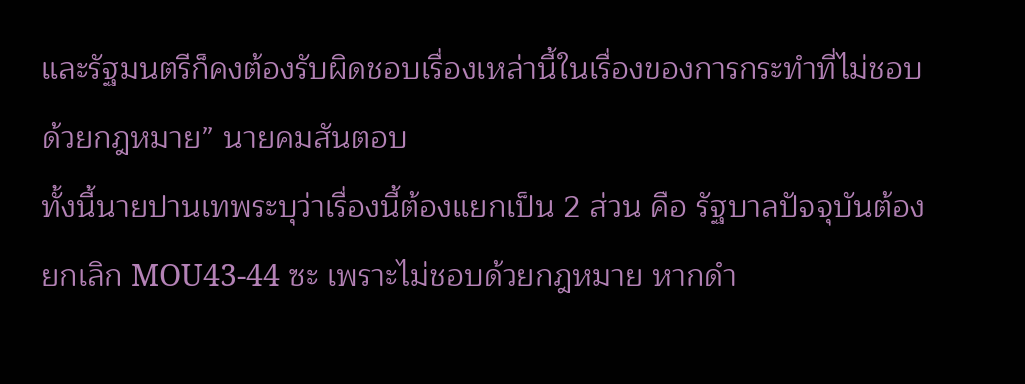และรัฐมนตรีก็คงต้องรับผิดชอบเรื่องเหล่านี้ในเรื่องของการกระทำที่ไม่ชอบด้วยกฎหมาย” นายคมสันตอบ
ทั้งนี้นายปานเทพระบุว่าเรื่องนี้ต้องแยกเป็น 2 ส่วน คือ รัฐบาลปัจจุบันต้องยกเลิก MOU43-44 ซะ เพราะไม่ชอบด้วยกฎหมาย หากดำ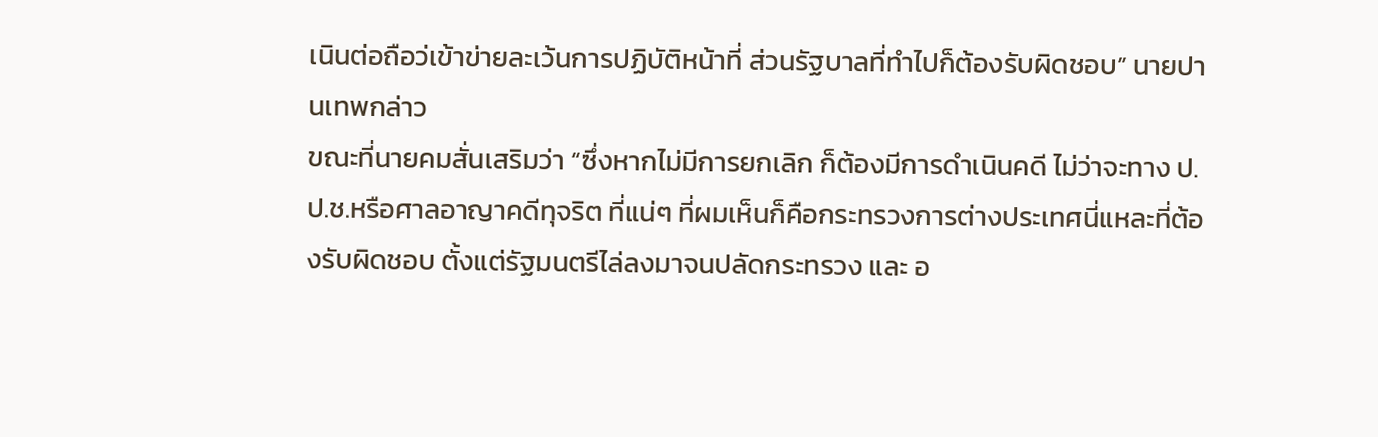เนินต่อถือว่เข้าข่ายละเว้นการปฏิบัติหน้าที่ ส่วนรัฐบาลที่ทำไปก็ต้องรับผิดชอบ” นายปานเทพกล่าว
ขณะที่นายคมสั่นเสริมว่า “ซึ่งหากไม่มีการยกเลิก ก็ต้องมีการดำเนินคดี ไม่ว่าจะทาง ป.ป.ช.หรือศาลอาญาคดีทุจริต ที่แน่ๆ ที่ผมเห็นก็คือกระทรวงการต่างประเทศนี่แหละที่ต้องรับผิดชอบ ตั้งแต่รัฐมนตรีไล่ลงมาจนปลัดกระทรวง และ อ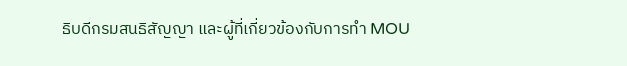ธิบดีกรมสนธิสัญญา และผู้ที่เกี่ยวข้องกับการทำ MOU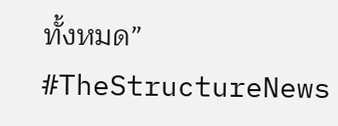ทั้งหมด”
#TheStructureNews